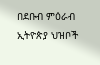በደቡብ ምዕራብ ኢትዮጵያ ህዝቦች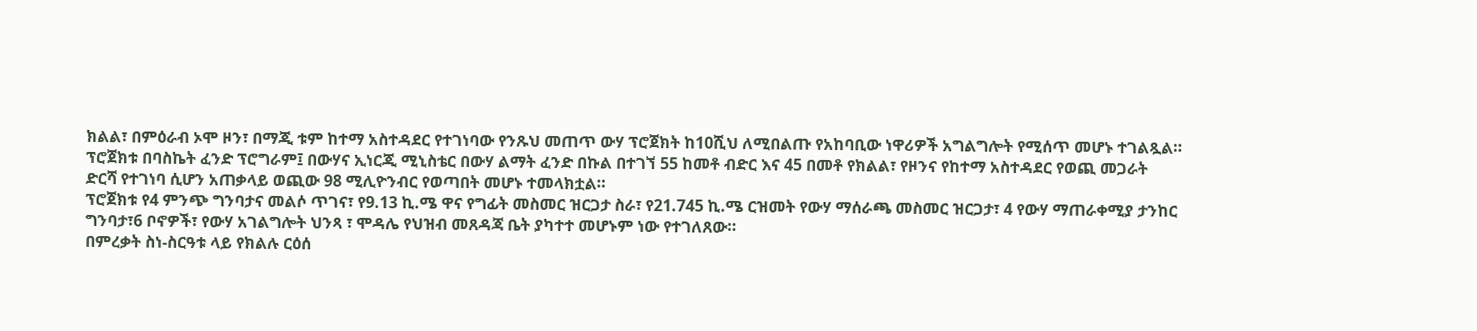ክልል፣ በምዕራብ ኦሞ ዞን፣ በማጂ ቱም ከተማ አስተዳደር የተገነባው የንጹህ መጠጥ ውሃ ፕሮጀክት ከ10ሺህ ለሚበልጡ የአከባቢው ነዋሪዎች አግልግሎት የሚሰጥ መሆኑ ተገልጿል።
ፕሮጀክቱ በባስኬት ፈንድ ፕሮግራም፤ በውሃና ኢነርጂ ሚኒስቴር በውሃ ልማት ፈንድ በኩል በተገኘ 55 ከመቶ ብድር እና 45 በመቶ የክልል፣ የዞንና የከተማ አስተዳደር የወጪ መጋራት ድርሻ የተገነባ ሲሆን አጠቃላይ ወጪው 98 ሚሊዮንብር የወጣበት መሆኑ ተመላክቷል።
ፕሮጀክቱ የ4 ምንጭ ግንባታና መልሶ ጥገና፣ የ9.13 ኪ.ሜ ዋና የግፊት መስመር ዝርጋታ ስራ፣ የ21.745 ኪ.ሜ ርዝመት የውሃ ማሰራጫ መስመር ዝርጋታ፣ 4 የውሃ ማጠራቀሚያ ታንከር ግንባታ፣6 ቦኖዎች፣ የውሃ አገልግሎት ህንጻ ፣ ሞዳሌ የህዝብ መጸዳጃ ቤት ያካተተ መሆኑም ነው የተገለጸው።
በምረቃት ስነ-ስርዓቱ ላይ የክልሉ ርዕሰ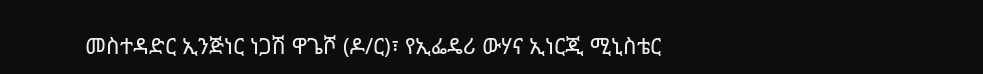መስተዳድር ኢንጅነር ነጋሽ ዋጌሾ (ዶ/ር)፣ የኢፌዴሪ ውሃና ኢነርጂ ሚኒስቴር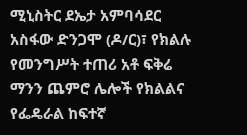ሚኒስትር ደኤታ አምባሳደር አስፋው ድንጋሞ (ዶ/ር)፣ የክልሉ የመንግሥት ተጠሪ አቶ ፍቅሬ ማንን ጨምሮ ሌሎች የክልልና የፌዴራል ከፍተኛ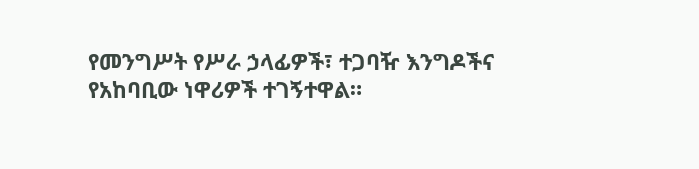የመንግሥት የሥራ ኃላፊዎች፣ ተጋባዥ እንግዶችና የአከባቢው ነዋሪዎች ተገኝተዋል።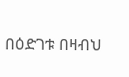በዕድገቱ በዛብህ